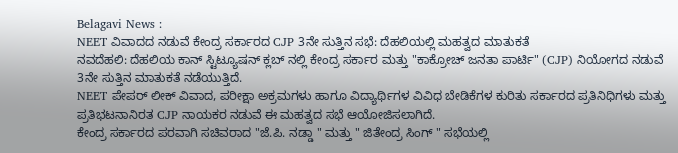Belagavi News :
NEET ವಿವಾದದ ನಡುವೆ ಕೇಂದ್ರ ಸರ್ಕಾರದ CJP 3ನೇ ಸುತ್ತಿನ ಸಭೆ: ದೆಹಲಿಯಲ್ಲಿ ಮಹತ್ವದ ಮಾತುಕತೆ
ನವದೆಹಲಿ: ದೆಹಲಿಯ ಕಾನ್ ಸ್ಟಿಟ್ಯೂಷನ್ ಕ್ಲಬ್ ನಲ್ಲಿ ಕೇಂದ್ರ ಸರ್ಕಾರ ಮತ್ತು "ಕಾಕ್ರೋಚ್ ಜನತಾ ಪಾರ್ಟಿ" (CJP) ನಿಯೋಗದ ನಡುವೆ 3ನೇ ಸುತ್ತಿನ ಮಾತುಕತೆ ನಡೆಯುತ್ತಿದೆ.
NEET ಪೇಪರ್ ಲೀಕ್ ವಿವಾದ, ಪರೀಕ್ಷಾ ಅಕ್ರಮಗಳು ಹಾಗೂ ವಿದ್ಯಾರ್ಥಿಗಳ ವಿವಿಧ ಬೇಡಿಕೆಗಳ ಕುರಿತು ಸರ್ಕಾರದ ಪ್ರತಿನಿಧಿಗಳು ಮತ್ತು ಪ್ರತಿಭಟನಾನಿರತ CJP ನಾಯಕರ ನಡುವೆ ಈ ಮಹತ್ವದ ಸಭೆ ಆಯೋಜಿಸಲಾಗಿದೆ.
ಕೇಂದ್ರ ಸರ್ಕಾರದ ಪರವಾಗಿ ಸಚಿವರಾದ "ಜೆ.ಪಿ. ನಡ್ಡಾ " ಮತ್ತು " ಜಿತೇಂದ್ರ ಸಿಂಗ್ " ಸಭೆಯಲ್ಲಿ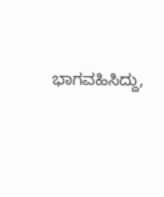ಭಾಗವಹಿಸಿದ್ದು,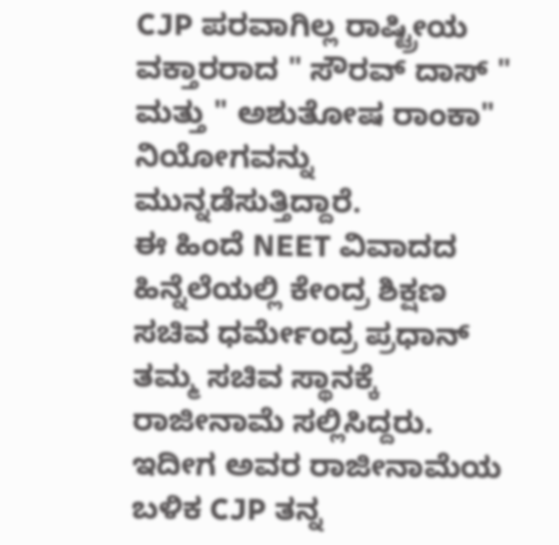CJP ಪರವಾಗಿಲ್ಲ ರಾಷ್ಟ್ರೀಯ ವಕ್ತಾರರಾದ " ಸೌರವ್ ದಾಸ್ " ಮತ್ತು " ಅಶುತೋಷ ರಾಂಕಾ" ನಿಯೋಗವನ್ನು ಮುನ್ನಡೆಸುತ್ತಿದ್ದಾರೆ.
ಈ ಹಿಂದೆ NEET ವಿವಾದದ ಹಿನ್ನೆಲೆಯಲ್ಲಿ ಕೇಂದ್ರ ಶಿಕ್ಷಣ ಸಚಿವ ಧರ್ಮೇಂದ್ರ ಪ್ರಧಾನ್ ತಮ್ಮ ಸಚಿವ ಸ್ಥಾನಕ್ಕೆ ರಾಜೀನಾಮೆ ಸಲ್ಲಿಸಿದ್ದರು. ಇದೀಗ ಅವರ ರಾಜೀನಾಮೆಯ ಬಳಿಕ CJP ತನ್ನ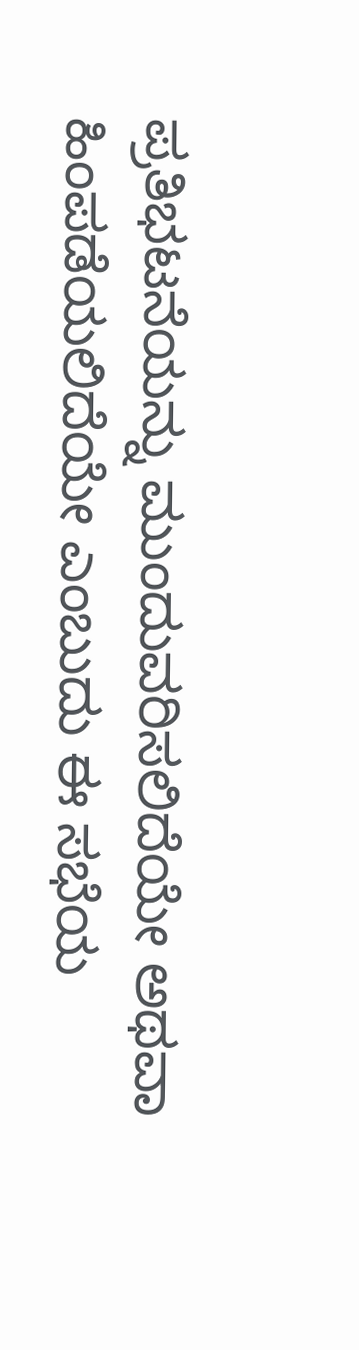ಪ್ರತಿಭಟನೆಯನ್ನು ಮುಂದುವರಿಸಲಿದೆಯೇ ಅಥವಾ ಹಿಂಪಡೆಯಲಿದೆಯೇ ಎಂಬುದು ಈ ಸಭೆಯ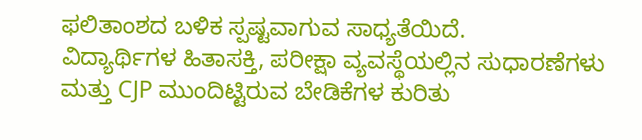ಫಲಿತಾಂಶದ ಬಳಿಕ ಸ್ಪಷ್ಟವಾಗುವ ಸಾಧ್ಯತೆಯಿದೆ.
ವಿದ್ಯಾರ್ಥಿಗಳ ಹಿತಾಸಕ್ತಿ, ಪರೀಕ್ಷಾ ವ್ಯವಸ್ಥೆಯಲ್ಲಿನ ಸುಧಾರಣೆಗಳು ಮತ್ತು CJP ಮುಂದಿಟ್ಟಿರುವ ಬೇಡಿಕೆಗಳ ಕುರಿತು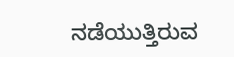ನಡೆಯುತ್ತಿರುವ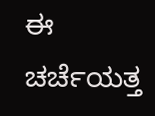ಈ ಚರ್ಚೆಯತ್ತ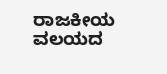ರಾಜಕೀಯ ವಲಯದ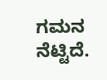ಗಮನ ನೆಟ್ಟಿದೆ.